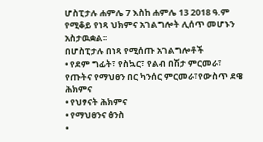ሆስፒታሉ ሐምሌ 7 እስከ ሐምሌ 13 2018 ዓ.ም የሚቆይ የነጻ ህክምና አገልግሎት ሊሰጥ መሆኑን አስታዉቋል፡፡
በሆስፒታሉ በነጻ የሚሰጡ አገልግሎቶች
• የደም ግፊት፣ የስኳር፣ የልብ በሽታ ምርመራ፣ የጡትና የማህፀን በር ካንሰር ምርመራ፣የውስጥ ደዌ ሕክምና
• የህፃናት ሕክምና
• የማህፀንና ፅንስ
•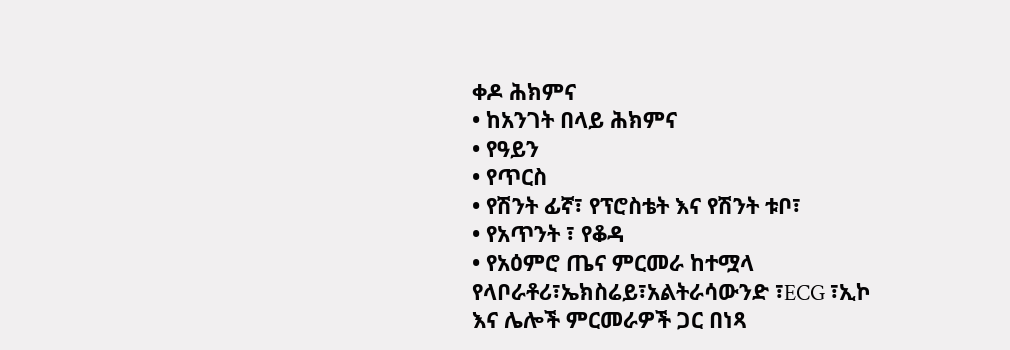ቀዶ ሕክምና
• ከአንገት በላይ ሕክምና
• የዓይን
• የጥርስ
• የሽንት ፊኛ፣ የፕሮስቴት እና የሽንት ቱቦ፣
• የአጥንት ፣ የቆዳ
• የአዕምሮ ጤና ምርመራ ከተሟላ የላቦራቶሪ፣ኤክስሬይ፣አልትራሳውንድ ፣ECG ፣ኢኮ እና ሌሎች ምርመራዎች ጋር በነጻ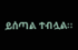ይሰጣል ተብሏል፡፡